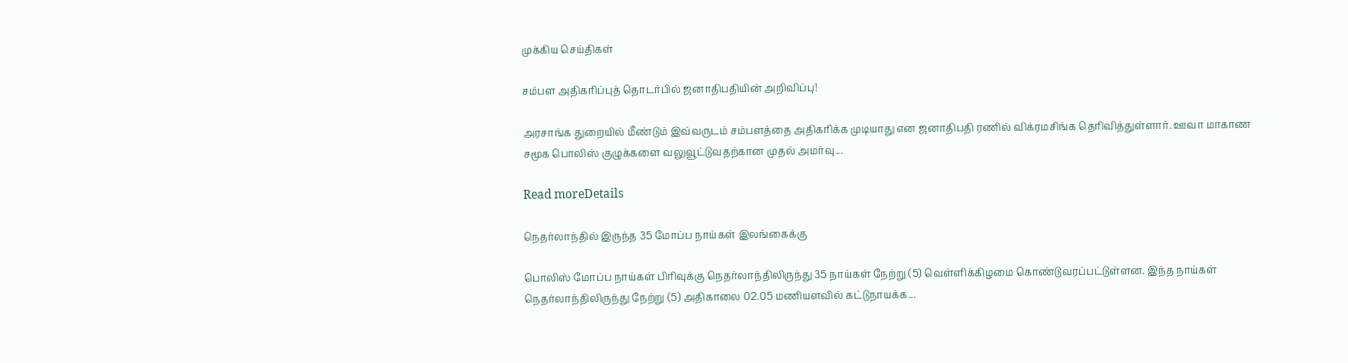முக்கிய செய்திகள்

சம்பள அதிகாிப்புத் தொடர்பில் ஜனாதிபதியின் அறிவிப்பு!

அரசாங்க துறையில் மீண்டும் இவ்வருடம் சம்பளத்தை அதிகரிக்க முடியாது என ஜனாதிபதி ரணில் விக்ரமசிங்க தெரிவித்துள்ளார். ஊவா மாகாண சமூக பொலிஸ் குழுக்களை வலுவூட்டுவதற்கான முதல் அமர்வு...

Read moreDetails

நெதர்லாந்தில் இருந்த 35 மோப்ப நாய்கள் இலங்கைக்கு

பொலிஸ் மோப்ப நாய்கள் பிரிவுக்கு நெதர்லாந்திலிருந்து 35 நாய்கள் நேற்று (5) வெள்ளிக்கிழமை கொண்டுவரப்பட்டுள்ளன. இந்த நாய்கள் நெதர்லாந்திலிருந்து நேற்று (5) அதிகாலை 02.05 மணியளவில் கட்டுநாயக்க...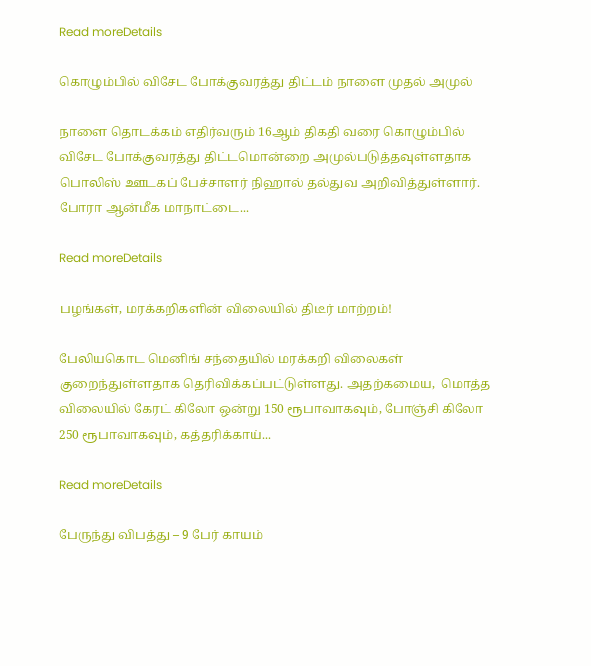Read moreDetails

கொழும்பில் விசேட போக்குவரத்து திட்டம் நாளை முதல் அமுல்

நாளை தொடக்கம் எதிர்வரும் 16ஆம் திகதி வரை கொழும்பில் விசேட போக்குவரத்து திட்டமொன்றை அமுல்படுத்தவுள்ளதாக பொலிஸ் ஊடகப் பேச்சாளர் நிஹால் தல்துவ அறிவித்துள்ளார். போரா ஆன்மீக மாநாட்டை...

Read moreDetails

பழங்கள், மரக்கறிகளின் விலையில் திடீர் மாற்றம்!

பேலியகொட மெனிங் சந்தையில் மரக்கறி விலைகள் குறைந்துள்ளதாக தெரிவிக்கப்பட்டுள்ளது. அதற்கமைய,  மொத்த விலையில் கேரட் கிலோ ஒன்று 150 ரூபாவாகவும், போஞ்சி கிலோ 250 ரூபாவாகவும், கத்தரிக்காய்...

Read moreDetails

பேருந்து விபத்து – 9 பேர் காயம்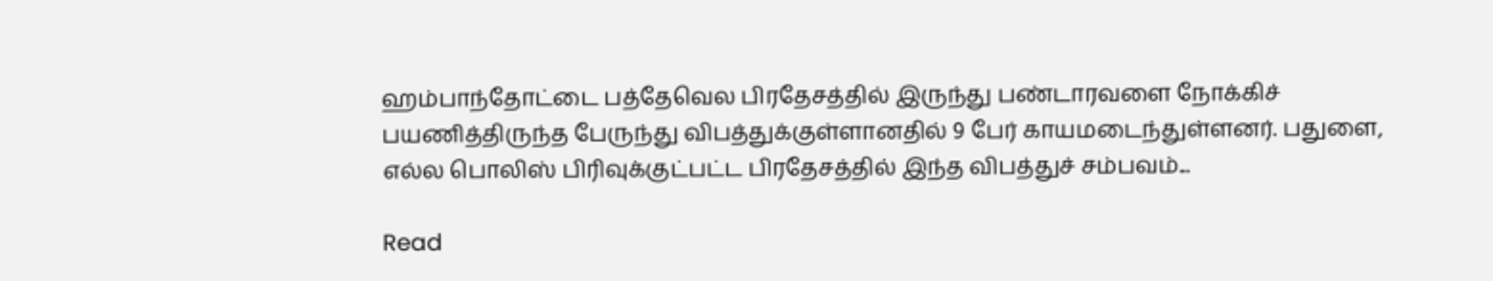ஹம்பாந்தோட்டை பத்தேவெல பிரதேசத்தில் இருந்து பண்டாரவளை நோக்கிச் பயணித்திருந்த பேருந்து விபத்துக்குள்ளானதில் 9 பேர் காயமடைந்துள்ளனர். பதுளை, எல்ல பொலிஸ் பிரிவுக்குட்பட்ட பிரதேசத்தில் இந்த விபத்துச் சம்பவம்...

Read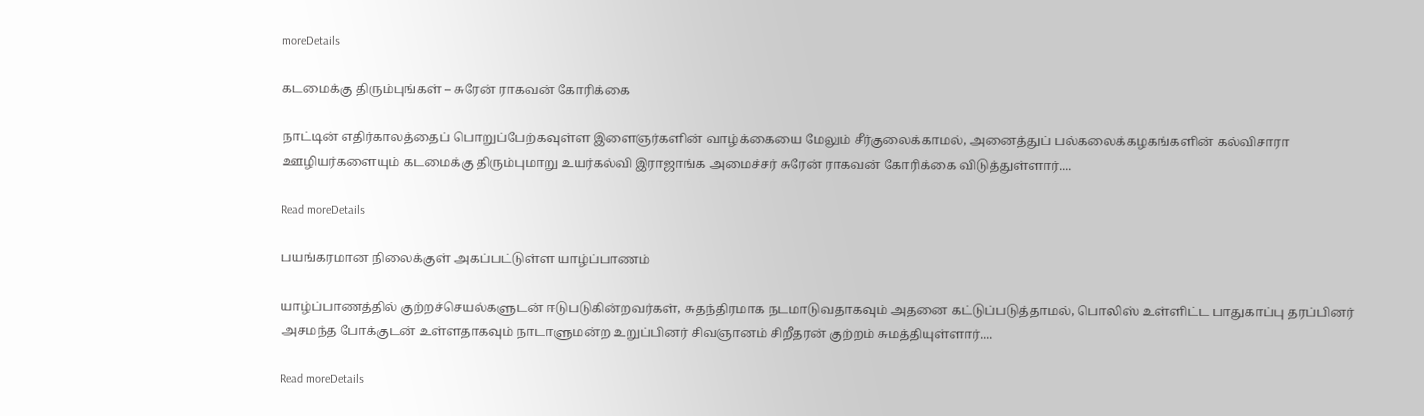moreDetails

கடமைக்கு திரும்புங்கள் – சுரேன் ராகவன் கோரிக்கை

நாட்டின் எதிர்காலத்தைப் பொறுப்பேற்கவுள்ள இளைஞர்களின் வாழ்க்கையை மேலும் சீர்குலைக்காமல், அனைத்துப் பல்கலைக்கழகங்களின் கல்விசாரா ஊழியர்களையும் கடமைக்கு திரும்புமாறு உயர்கல்வி இராஜாங்க அமைச்சர் சுரேன் ராகவன் கோரிக்கை விடுத்துள்ளார்....

Read moreDetails

பயங்கரமான நிலைக்குள் அகப்பட்டுள்ள யாழ்ப்பாணம்

யாழ்ப்பாணத்தில் குற்றச்செயல்களுடன் ஈடுபடுகின்றவர்கள், சுதந்திரமாக நடமாடுவதாகவும் அதனை கட்டுப்படுத்தாமல், பொலிஸ் உள்ளிட்ட பாதுகாப்பு தரப்பினர் அசமந்த போக்குடன் உள்ளதாகவும் நாடாளுமன்ற உறுப்பினர் சிவஞானம் சிறீதரன் குற்றம் சுமத்தியுள்ளார்....

Read moreDetails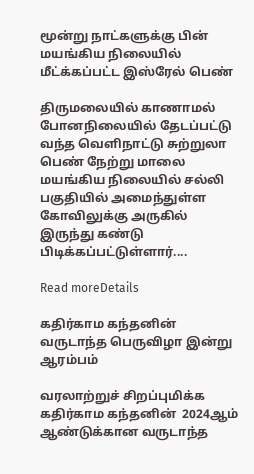மூன்று நாட்களுக்கு பின் மயங்கிய நிலையில் மீட்க்கப்பட்ட இஸ்ரேல் பெண்

திருமலையில் காணாமல் போனநிலையில் தேடப்பட்டு வந்த வெளிநாட்டு சுற்றுலா பெண் நேற்று மாலை மயங்கிய நிலையில் சல்லி பகுதியில் அமைந்துள்ள கோவிலுக்கு அருகில் இருந்து கண்டு பிடிக்கப்பட்டுள்ளார்....

Read moreDetails

கதிர்காம கந்தனின் வருடாந்த பெருவிழா இன்று ஆரம்பம்

வரலாற்றுச் சிறப்புமிக்க கதிர்காம கந்தனின்  2024ஆம் ஆண்டுக்கான வருடாந்த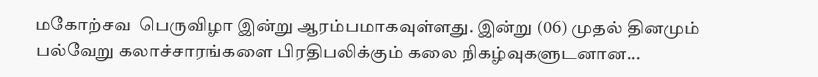மகோற்சவ  பெருவிழா இன்று ஆரம்பமாகவுள்ளது. இன்று (06) முதல் தினமும் பல்வேறு கலாச்சாரங்களை பிரதிபலிக்கும் கலை நிகழ்வுகளுடனான...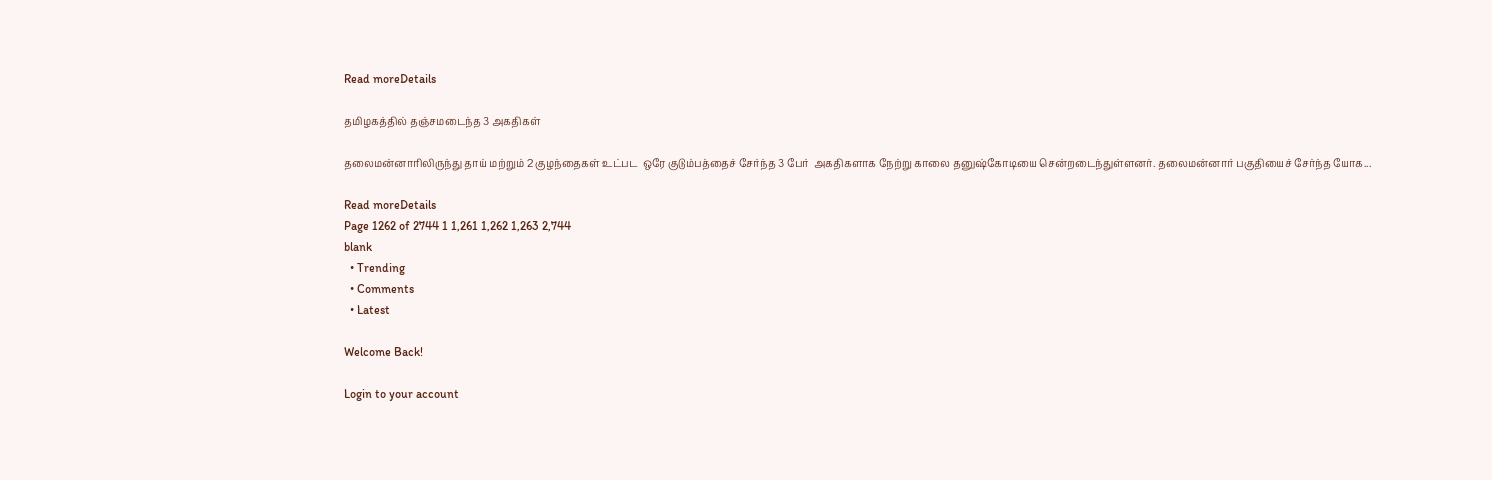Read moreDetails

தமிழகத்தில் தஞ்சமடைந்த 3 அகதிகள்

தலைமன்னாரிலிருந்து தாய் மற்றும் 2 குழந்தைகள் உட்பட  ஒரே குடும்பத்தைச் சேர்ந்த 3 பேர்  அகதிகளாக நேற்று காலை தனுஷ்கோடியை சென்றடைந்துள்ளனர். தலைமன்னார் பகுதியைச் சேர்ந்த யோக...

Read moreDetails
Page 1262 of 2744 1 1,261 1,262 1,263 2,744
blank
  • Trending
  • Comments
  • Latest

Welcome Back!

Login to your account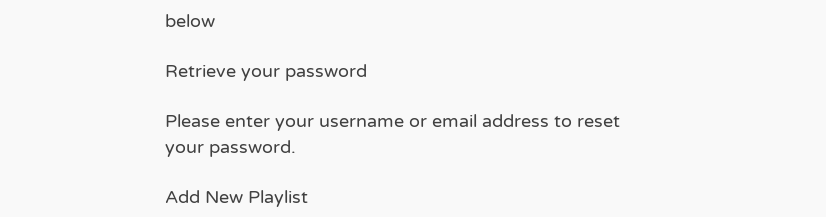below

Retrieve your password

Please enter your username or email address to reset your password.

Add New Playlist